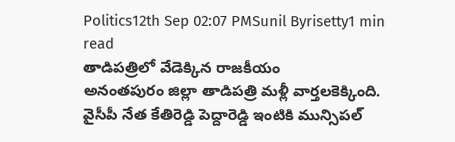Politics12th Sep 02:07 PMSunil Byrisetty1 min read
తాడిపత్రిలో వేడెక్కిన రాజకీయం
అనంతపురం జిల్లా తాడిపత్రి మళ్లీ వార్తలకెక్కింది. వైసీపీ నేత కేతిరెడ్డి పెద్దారెడ్డి ఇంటికి మున్సిపల్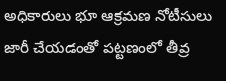అధికారులు భూ ఆక్రమణ నోటీసులు జారీ చేయడంతో పట్టణంలో తీవ్ర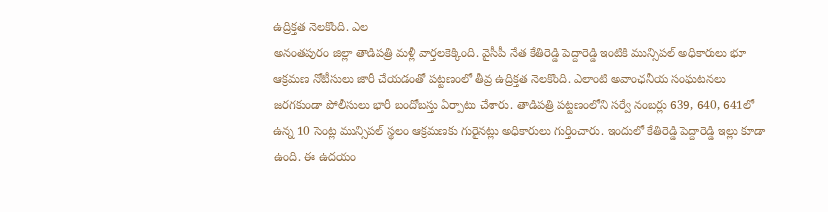ఉద్రిక్తత నెలకొంది. ఎల
అనంతపురం జిల్లా తాడిపత్రి మళ్లీ వార్తలకెక్కింది. వైసీపీ నేత కేతిరెడ్డి పెద్దారెడ్డి ఇంటికి మున్సిపల్ అధికారులు భూ ఆక్రమణ నోటీసులు జారీ చేయడంతో పట్టణంలో తీవ్ర ఉద్రిక్తత నెలకొంది. ఎలాంటి అవాంఛనీయ సంఘటనలు జరగకుండా పోలీసులు భారీ బందోబస్తు ఏర్పాటు చేశారు. తాడిపత్రి పట్టణంలోని సర్వే నంబర్లు 639, 640, 641లో ఉన్న 10 సెంట్ల మున్సిపల్ స్థలం ఆక్రమణకు గురైనట్లు అధికారులు గుర్తించారు. ఇందులో కేతిరెడ్డి పెద్దారెడ్డి ఇల్లు కూడా ఉంది. ఈ ఉదయం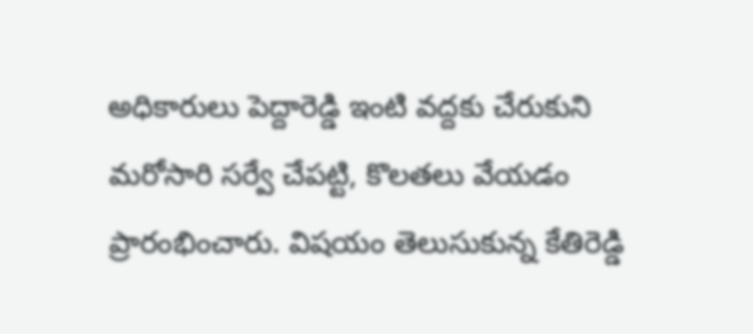అధికారులు పెద్దారెడ్డి ఇంటి వద్దకు చేరుకుని మరోసారి సర్వే చేపట్టి, కొలతలు వేయడం ప్రారంభించారు. విషయం తెలుసుకున్న కేతిరెడ్డి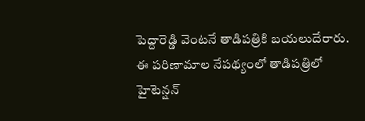పెద్దారెడ్డి వెంటనే తాడిపత్రికి బయలుదేరారు.
ఈ పరిణామాల నేపథ్యంలో తాడిపత్రిలో హైటెన్షన్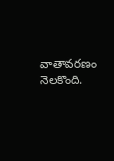వాతావరణం నెలకొంది.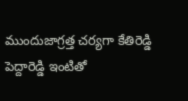ముందుజాగ్రత్త చర్యగా కేతిరెడ్డి పెద్దారెడ్డి ఇంటితో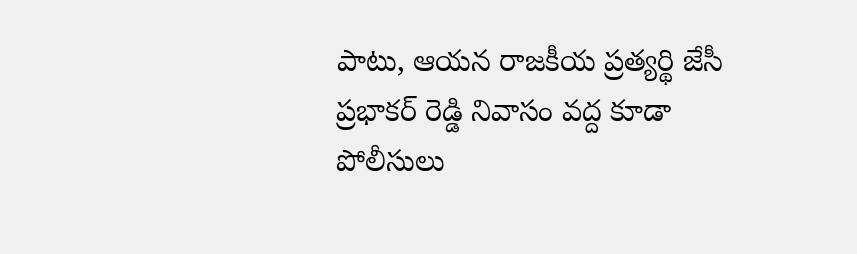పాటు, ఆయన రాజకీయ ప్రత్యర్థి జేసీ ప్రభాకర్ రెడ్డి నివాసం వద్ద కూడా పోలీసులు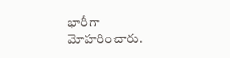భారీగా మోహరించారు.